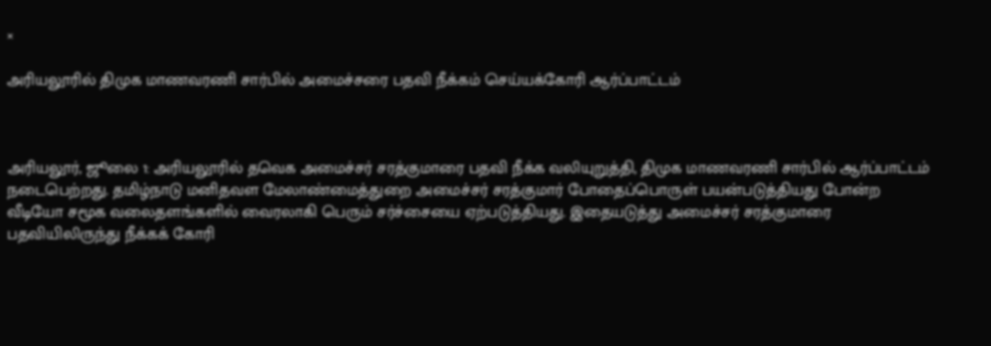×

அரியலூரில் திமுக மாணவரணி சார்பில் அமைச்சரை பதவி நீக்கம் செய்யக்கோரி ஆர்ப்பாட்டம்



அரியலூர், ஜூலை 1: அரியலூரில் தவெக அமைச்சர் சரத்குமாரை பதவி நீக்க வலியுறுத்தி, திமுக மாணவரணி சார்பில் ஆர்ப்பாட்டம் நடைபெற்றது. தமிழ்நாடு மனிதவள மேலாண்மைத்துறை அமைச்சர் சரத்குமார் போதைப்பொருள் பயன்படுத்தியது போன்ற வீடியோ சமூக வலைதளங்களில் வைரலாகி பெரும் சர்ச்சையை ஏற்படுத்தியது. இதையடுத்து அமைச்சர் சரத்குமாரை பதவியிலிருந்து நீக்கக் கோரி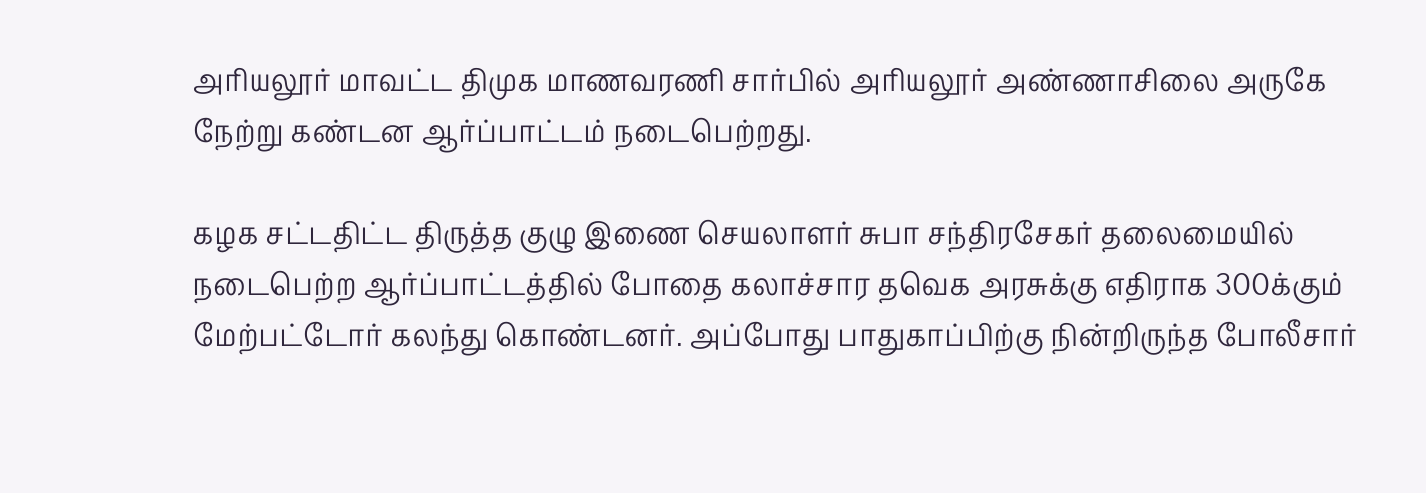அரியலூர் மாவட்ட திமுக மாணவரணி சார்பில் அரியலூர் அண்ணாசிலை அருகே நேற்று கண்டன ஆர்ப்பாட்டம் நடைபெற்றது.

கழக சட்டதிட்ட திருத்த குழு இணை செயலாளர் சுபா சந்திரசேகர் தலைமையில் நடைபெற்ற ஆர்ப்பாட்டத்தில் போதை கலாச்சார தவெக அரசுக்கு எதிராக 300க்கும் மேற்பட்டோர் கலந்து கொண்டனர். அப்போது பாதுகாப்பிற்கு நின்றிருந்த போலீசார்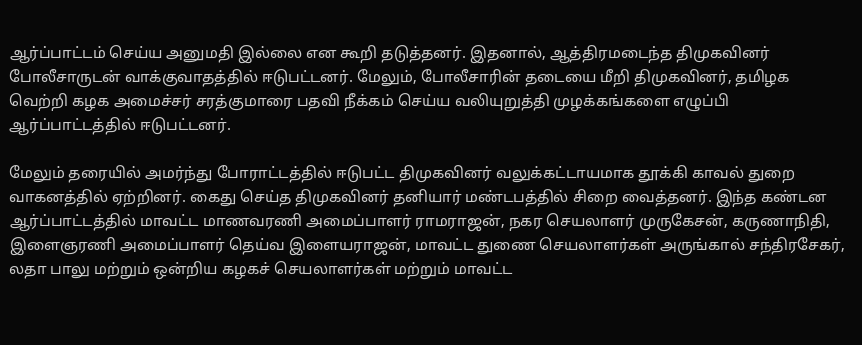ஆர்ப்பாட்டம் செய்ய அனுமதி இல்லை என கூறி தடுத்தனர். இதனால், ஆத்திரமடைந்த திமுகவினர் போலீசாருடன் வாக்குவாதத்தில் ஈடுபட்டனர். மேலும், போலீசாரின் தடையை மீறி திமுகவினர், தமிழக வெற்றி கழக அமைச்சர் சரத்குமாரை பதவி நீக்கம் செய்ய வலியுறுத்தி முழக்கங்களை எழுப்பி ஆர்ப்பாட்டத்தில் ஈடுபட்டனர்.

மேலும் தரையில் அமர்ந்து போராட்டத்தில் ஈடுபட்ட திமுகவினர் வலுக்கட்டாயமாக தூக்கி காவல் துறை வாகனத்தில் ஏற்றினர். கைது செய்த திமுகவினர் தனியார் மண்டபத்தில் சிறை வைத்தனர். இந்த கண்டன ஆர்ப்பாட்டத்தில் மாவட்ட மாணவரணி அமைப்பாளர் ராமராஜன், நகர செயலாளர் முருகேசன், கருணாநிதி, இளைஞரணி அமைப்பாளர் தெய்வ இளையராஜன், மாவட்ட துணை செயலாளர்கள் அருங்கால் சந்திரசேகர், லதா பாலு மற்றும் ஒன்றிய கழகச் செயலாளர்கள் மற்றும் மாவட்ட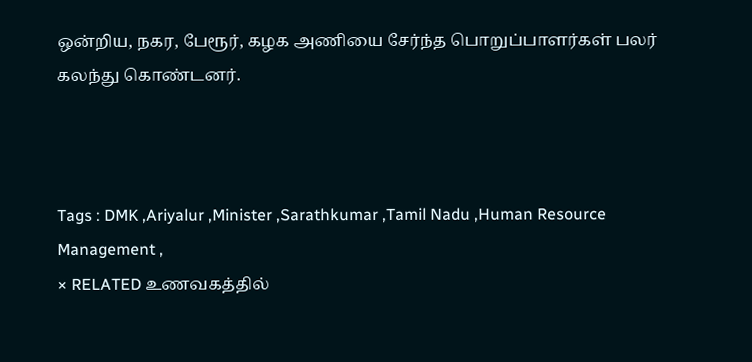ஒன்றிய, நகர, பேரூர், கழக அணியை சேர்ந்த பொறுப்பாளர்கள் பலர் கலந்து கொண்டனர்.



Tags : DMK ,Ariyalur ,Minister ,Sarathkumar ,Tamil Nadu ,Human Resource Management ,
× RELATED உணவகத்தில்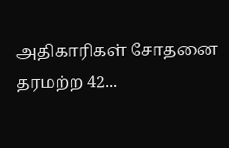அதிகாரிகள் சோதனை தரமற்ற 42...